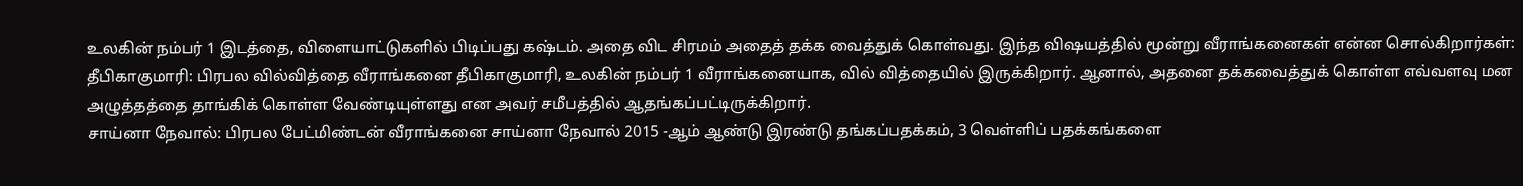உலகின் நம்பர் 1 இடத்தை, விளையாட்டுகளில் பிடிப்பது கஷ்டம். அதை விட சிரமம் அதைத் தக்க வைத்துக் கொள்வது. இந்த விஷயத்தில் மூன்று வீராங்கனைகள் என்ன சொல்கிறார்கள்:
தீபிகாகுமாரி: பிரபல வில்வித்தை வீராங்கனை தீபிகாகுமாரி, உலகின் நம்பர் 1 வீராங்கனையாக, வில் வித்தையில் இருக்கிறார். ஆனால், அதனை தக்கவைத்துக் கொள்ள எவ்வளவு மன அழுத்தத்தை தாங்கிக் கொள்ள வேண்டியுள்ளது என அவர் சமீபத்தில் ஆதங்கப்பட்டிருக்கிறார்.
சாய்னா நேவால்: பிரபல பேட்மிண்டன் வீராங்கனை சாய்னா நேவால் 2015 -ஆம் ஆண்டு இரண்டு தங்கப்பதக்கம், 3 வெள்ளிப் பதக்கங்களை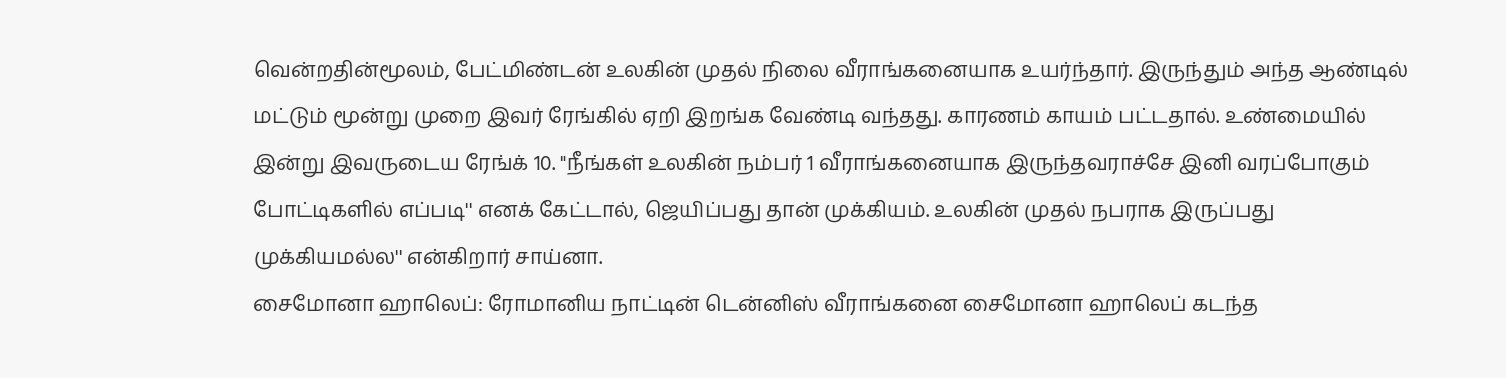வென்றதின்மூலம், பேட்மிண்டன் உலகின் முதல் நிலை வீராங்கனையாக உயர்ந்தார். இருந்தும் அந்த ஆண்டில் மட்டும் மூன்று முறை இவர் ரேங்கில் ஏறி இறங்க வேண்டி வந்தது. காரணம் காயம் பட்டதால். உண்மையில் இன்று இவருடைய ரேங்க் 10. "நீங்கள் உலகின் நம்பர் 1 வீராங்கனையாக இருந்தவராச்சே இனி வரப்போகும் போட்டிகளில் எப்படி'' எனக் கேட்டால், ஜெயிப்பது தான் முக்கியம். உலகின் முதல் நபராக இருப்பது முக்கியமல்ல'' என்கிறார் சாய்னா.
சைமோனா ஹாலெப்: ரோமானிய நாட்டின் டென்னிஸ் வீராங்கனை சைமோனா ஹாலெப் கடந்த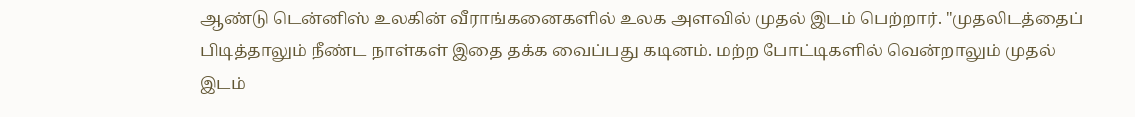ஆண்டு டென்னிஸ் உலகின் வீராங்கனைகளில் உலக அளவில் முதல் இடம் பெற்றார். "முதலிடத்தைப் பிடித்தாலும் நீண்ட நாள்கள் இதை தக்க வைப்பது கடினம். மற்ற போட்டிகளில் வென்றாலும் முதல் இடம்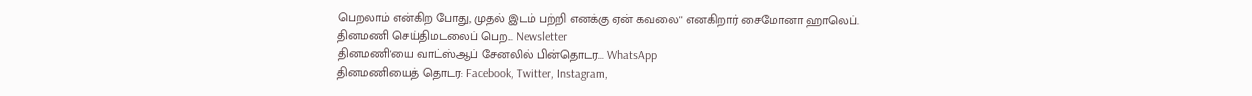பெறலாம் என்கிற போது, முதல் இடம் பற்றி எனக்கு ஏன் கவலை'' எனகிறார் சைமோனா ஹாலெப்.
தினமணி செய்திமடலைப் பெற... Newsletter
தினமணி'யை வாட்ஸ்ஆப் சேனலில் பின்தொடர... WhatsApp
தினமணியைத் தொடர: Facebook, Twitter, Instagram,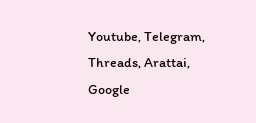Youtube, Telegram, Threads, Arattai, Google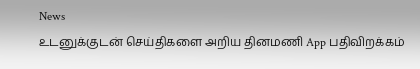News
உடனுக்குடன் செய்திகளை அறிய தினமணி App பதிவிறக்கம்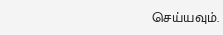செய்யவும்.